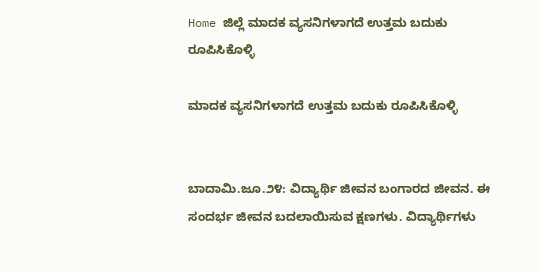Home ಜಿಲ್ಲೆ ಮಾದಕ ವ್ಯಸನಿಗಳಾಗದೆ ಉತ್ತಮ ಬದುಕು ರೂಪಿಸಿಕೊಳ್ಳಿ

ಮಾದಕ ವ್ಯಸನಿಗಳಾಗದೆ ಉತ್ತಮ ಬದುಕು ರೂಪಿಸಿಕೊಳ್ಳಿ


ಬಾದಾಮಿ.ಜೂ.೨೪: ವಿದ್ಯಾರ್ಥಿ ಜೀವನ ಬಂಗಾರದ ಜೀವನ. ಈ ಸಂದರ್ಭ ಜೀವನ ಬದಲಾಯಿಸುವ ಕ್ಷಣಗಳು. ವಿದ್ಯಾರ್ಥಿಗಳು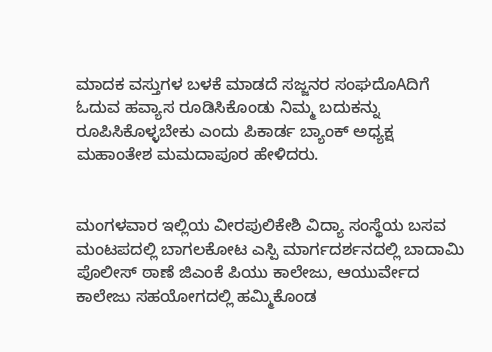ಮಾದಕ ವಸ್ತುಗಳ ಬಳಕೆ ಮಾಡದೆ ಸಜ್ಜನರ ಸಂಘದೊAದಿಗೆ ಓದುವ ಹವ್ಯಾಸ ರೂಡಿಸಿಕೊಂಡು ನಿಮ್ಮ ಬದುಕನ್ನು ರೂಪಿಸಿಕೊಳ್ಳಬೇಕು ಎಂದು ಪಿಕಾರ್ಡ ಬ್ಯಾಂಕ್ ಅಧ್ಯಕ್ಷ ಮಹಾಂತೇಶ ಮಮದಾಪೂರ ಹೇಳಿದರು.


ಮಂಗಳವಾರ ಇಲ್ಲಿಯ ವೀರಪುಲಿಕೇಶಿ ವಿದ್ಯಾ ಸಂಸ್ಥೆಯ ಬಸವ ಮಂಟಪದಲ್ಲಿ ಬಾಗಲಕೋಟ ಎಸ್ಪಿ ಮಾರ್ಗದರ್ಶನದಲ್ಲಿ ಬಾದಾಮಿ ಪೊಲೀಸ್ ಠಾಣೆ ಜಿಎಂಕೆ ಪಿಯು ಕಾಲೇಜು, ಆಯುರ್ವೇದ ಕಾಲೇಜು ಸಹಯೋಗದಲ್ಲಿ ಹಮ್ಮಿಕೊಂಡ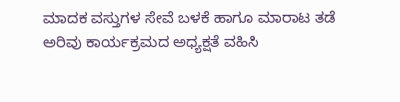ಮಾದಕ ವಸ್ತುಗಳ ಸೇವೆ ಬಳಕೆ ಹಾಗೂ ಮಾರಾಟ ತಡೆ ಅರಿವು ಕಾರ್ಯಕ್ರಮದ ಅಧ್ಯಕ್ಷತೆ ವಹಿಸಿ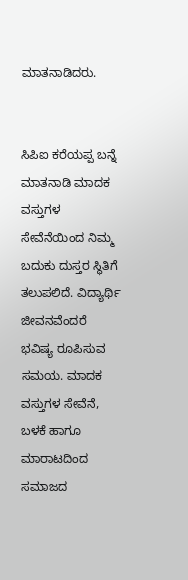ಮಾತನಾಡಿದರು.


ಸಿಪಿಐ ಕರೆಯಪ್ಪ ಬನ್ನೆ ಮಾತನಾಡಿ ಮಾದಕ ವಸ್ತುಗಳ ಸೇವೆನೆಯಿಂದ ನಿಮ್ಮ ಬದುಕು ದುಸ್ತರ ಸ್ಥಿತಿಗೆ ತಲುಪಲಿದೆ. ವಿದ್ಯಾರ್ಥಿ ಜೀವನವೆಂದರೆ ಭವಿಷ್ಯ ರೂಪಿಸುವ ಸಮಯ. ಮಾದಕ ವಸ್ತುಗಳ ಸೇವೆನೆ, ಬಳಕೆ ಹಾಗೂ ಮಾರಾಟದಿಂದ ಸಮಾಜದ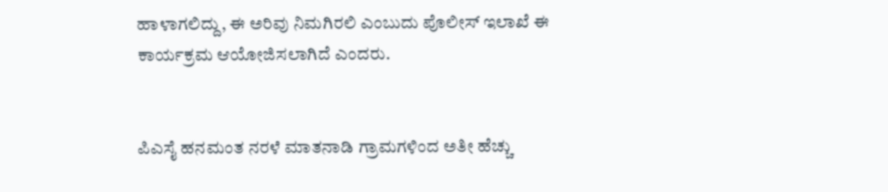ಹಾಳಾಗಲಿದ್ದು, ಈ ಅರಿವು ನಿಮಗಿರಲಿ ಎಂಬುದು ಪೊಲೀಸ್ ಇಲಾಖೆ ಈ ಕಾರ್ಯಕ್ರಮ ಆಯೋಜಿಸಲಾಗಿದೆ ಎಂದರು.


ಪಿಎಸೈ ಹನಮಂತ ನರಳೆ ಮಾತನಾಡಿ ಗ್ರಾಮಗಳಿಂದ ಅತೀ ಹೆಚ್ಚು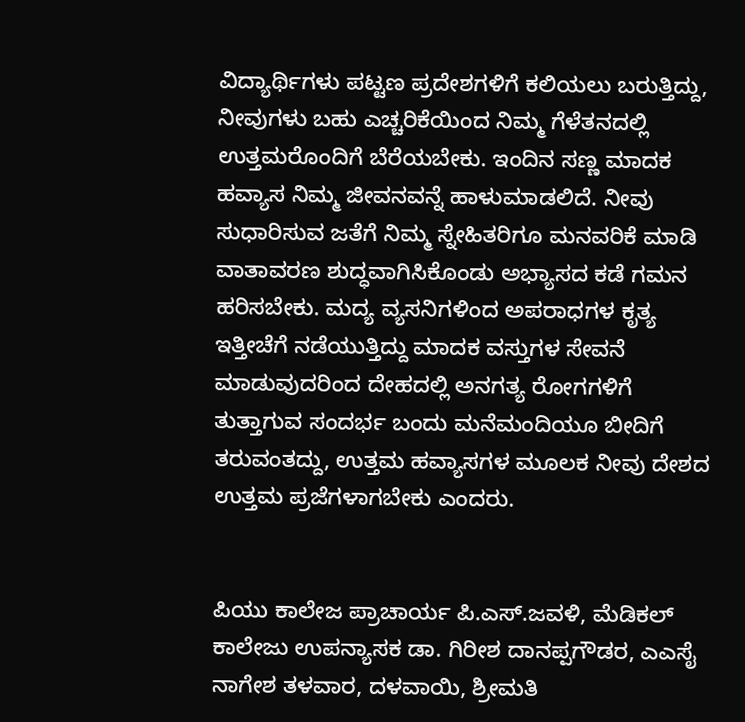ವಿದ್ಯಾರ್ಥಿಗಳು ಪಟ್ಟಣ ಪ್ರದೇಶಗಳಿಗೆ ಕಲಿಯಲು ಬರುತ್ತಿದ್ದು, ನೀವುಗಳು ಬಹು ಎಚ್ಚರಿಕೆಯಿಂದ ನಿಮ್ಮ ಗೆಳೆತನದಲ್ಲಿ ಉತ್ತಮರೊಂದಿಗೆ ಬೆರೆಯಬೇಕು. ಇಂದಿನ ಸಣ್ಣ ಮಾದಕ ಹವ್ಯಾಸ ನಿಮ್ಮ ಜೀವನವನ್ನೆ ಹಾಳುಮಾಡಲಿದೆ. ನೀವು ಸುಧಾರಿಸುವ ಜತೆಗೆ ನಿಮ್ಮ ಸ್ನೇಹಿತರಿಗೂ ಮನವರಿಕೆ ಮಾಡಿ ವಾತಾವರಣ ಶುದ್ಧವಾಗಿಸಿಕೊಂಡು ಅಭ್ಯಾಸದ ಕಡೆ ಗಮನ ಹರಿಸಬೇಕು. ಮದ್ಯ ವ್ಯಸನಿಗಳಿಂದ ಅಪರಾಧಗಳ ಕೃತ್ಯ ಇತ್ತೀಚೆಗೆ ನಡೆಯುತ್ತಿದ್ದು ಮಾದಕ ವಸ್ತುಗಳ ಸೇವನೆ ಮಾಡುವುದರಿಂದ ದೇಹದಲ್ಲಿ ಅನಗತ್ಯ ರೋಗಗಳಿಗೆ ತುತ್ತಾಗುವ ಸಂದರ್ಭ ಬಂದು ಮನೆಮಂದಿಯೂ ಬೀದಿಗೆ ತರುವಂತದ್ದು, ಉತ್ತಮ ಹವ್ಯಾಸಗಳ ಮೂಲಕ ನೀವು ದೇಶದ ಉತ್ತಮ ಪ್ರಜೆಗಳಾಗಬೇಕು ಎಂದರು.


ಪಿಯು ಕಾಲೇಜ ಪ್ರಾಚಾರ್ಯ ಪಿ.ಎಸ್.ಜವಳಿ, ಮೆಡಿಕಲ್ ಕಾಲೇಜು ಉಪನ್ಯಾಸಕ ಡಾ. ಗಿರೀಶ ದಾನಪ್ಪಗೌಡರ, ಎಎಸೈ ನಾಗೇಶ ತಳವಾರ, ದಳವಾಯಿ, ಶ್ರೀಮತಿ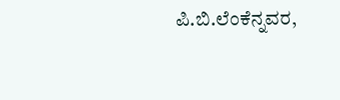ಪಿ.ಬಿ.ಲೆಂಕೆನ್ನವರ,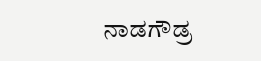ನಾಡಗೌಡ್ರ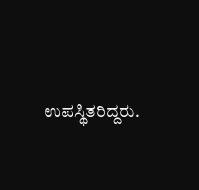ಉಪಸ್ಥಿತರಿದ್ದರು.